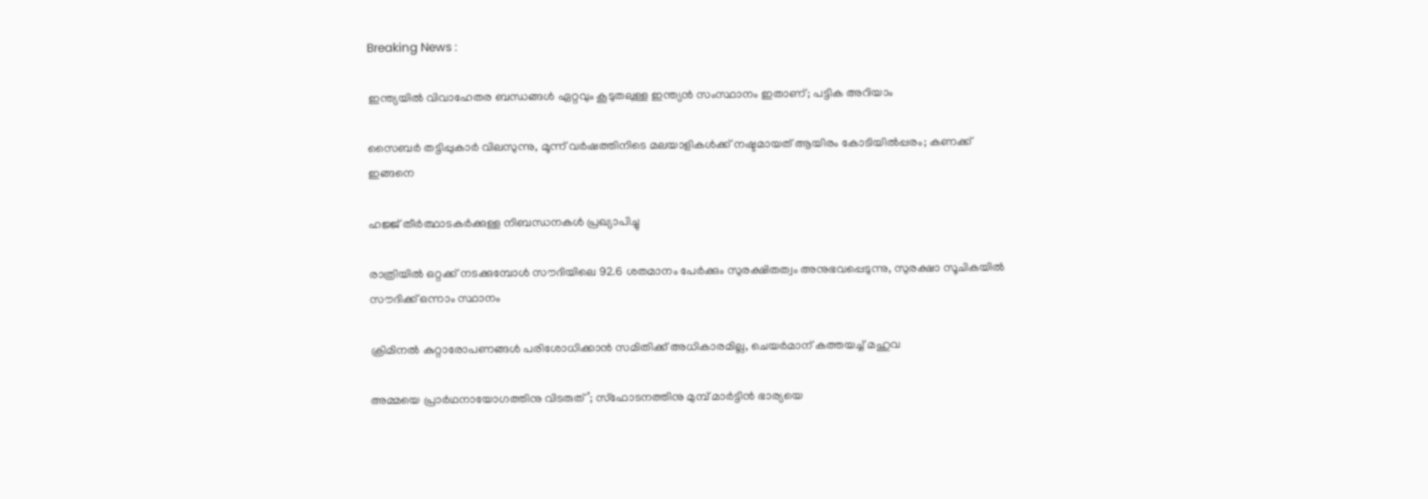Breaking News :

ഇന്ത്യയില്‍ വിവാഹേതര ബന്ധങ്ങള്‍ ഏറ്റവും കൂടുതലുള്ള ഇന്ത്യന്‍ സംസ്ഥാനം ഇതാണ്; പട്ടിക അറിയാം

സൈബര്‍ തട്ടിപ്പുകാര്‍ വിലസുന്നു, മൂന്ന് വര്‍ഷത്തിനിടെ മലയാളികള്‍ക്ക് നഷ്ടമായത് ആയിരം കോടിയില്‍പ്പരം; കണക്ക് ഇങ്ങനെ

ഹജ്ജ് തീർത്ഥാടകർക്കുള്ള നിബന്ധനകൾ പ്രഖ്യാപിച്ചു

രാത്രിയിൽ ഒറ്റക്ക് നടക്കുമ്പോൾ സൗദിയിലെ 92.6 ശതമാനം പേർക്കും സുരക്ഷിതത്വം അനുഭവപ്പെടുന്നു, സുരക്ഷാ സൂചികയിൽ സൗദിക്ക് ഒന്നാം സ്ഥാനം

ക്രിമിനല്‍ കുറ്റാരോപണങ്ങള്‍ പരിശോധിക്കാന്‍ സമിതിക്ക്‌ അധികാരമില്ല, ചെയര്‍മാന്‌ കത്തയച്ച് മഹുവ

അമ്മയെ പ്രാര്‍ഥനായോഗത്തിനു വിടരുത്’; സ്‌ഫോടനത്തിനു മുമ്പ് മാര്‍ട്ടിന്‍ ഭാര്യയെ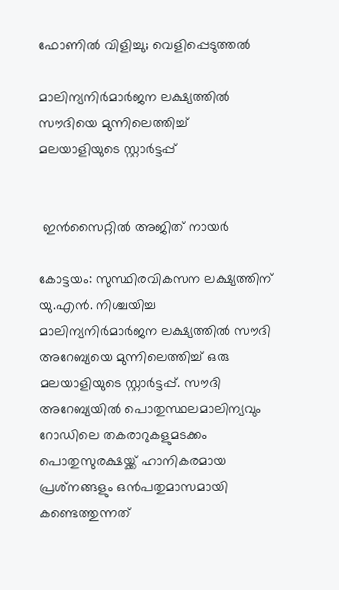ഫോണില്‍ വിളിച്ചു; വെളിപ്പെടുത്തല്‍

മാലിന്യനിര്‍മാര്‍ജന ലക്ഷ്യത്തില്‍ സൗദിയെ മുന്നിലെത്തിച്ച് മലയാളിയുടെ സ്റ്റാര്‍ട്ടപ്പ്


 ഇൻസൈറ്റിൽ അജിത് നായർ

കോട്ടയം: സുസ്ഥിരവികസന ലക്ഷ്യത്തിന് യു.എന്‍. നിശ്ചയിച്ച മാലിന്യനിര്‍മാര്‍ജന ലക്ഷ്യത്തില്‍ സൗദി അറേബ്യയെ മുന്നിലെത്തിച്ച് ഒരു മലയാളിയുടെ സ്റ്റാര്‍ട്ടപ്പ്. സൗദി അറേബ്യയില്‍ പൊതുസ്ഥലമാലിന്യവും റോഡിലെ തകരാറുകളുമടക്കം പൊതുസുരക്ഷയ്ക്ക് ഹാനികരമായ പ്രശ്‌നങ്ങളും ഒന്‍പതുമാസമായി കണ്ടെത്തുന്നത്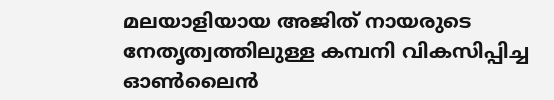മലയാളിയായ അജിത് നായരുടെ നേതൃത്വത്തിലുള്ള കമ്പനി വികസിപ്പിച്ച ഓണ്‍ലൈന്‍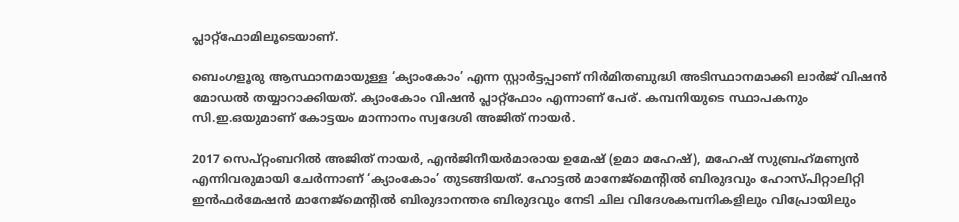പ്ലാറ്റ്‌ഫോമിലൂടെയാണ്.

ബെംഗളൂരു ആസ്ഥാനമായുള്ള ‘ക്യാംകോം’ എന്ന സ്റ്റാര്‍ട്ടപ്പാണ് നിര്‍മിതബുദ്ധി അടിസ്ഥാനമാക്കി ലാര്‍ജ് വിഷന്‍ മോഡല്‍ തയ്യാറാക്കിയത്. ക്യാംകോം വിഷന്‍ പ്ലാറ്റ്‌ഫോം എന്നാണ് പേര്. കമ്പനിയുടെ സ്ഥാപകനും സി.ഇ.ഒയുമാണ് കോട്ടയം മാന്നാനം സ്വദേശി അജിത് നായര്‍.

2017 സെപ്റ്റംബറില്‍ അജിത് നായര്‍, എന്‍ജിനീയര്‍മാരായ ഉമേഷ് (ഉമാ മഹേഷ്), മഹേഷ് സുബ്രഹ്‌മണ്യന്‍ എന്നിവരുമായി ചേര്‍ന്നാണ് ‘ക്യാംകോം’ തുടങ്ങിയത്. ഹോട്ടല്‍ മാനേജ്മെന്റില്‍ ബിരുദവും ഹോസ്പിറ്റാലിറ്റി ഇന്‍ഫര്‍മേഷന്‍ മാനേജ്മെന്റില്‍ ബിരുദാനന്തര ബിരുദവും നേടി ചില വിദേശകമ്പനികളിലും വിപ്രോയിലും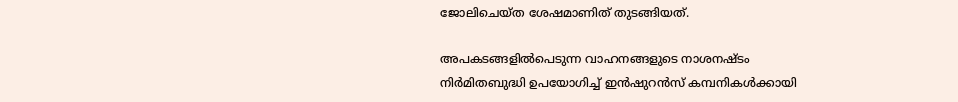ജോലിചെയ്ത ശേഷമാണിത് തുടങ്ങിയത്.

അപകടങ്ങളില്‍പെടുന്ന വാഹനങ്ങളുടെ നാശനഷ്ടം നിര്‍മിതബുദ്ധി ഉപയോഗിച്ച് ഇന്‍ഷുറന്‍സ് കമ്പനികള്‍ക്കായി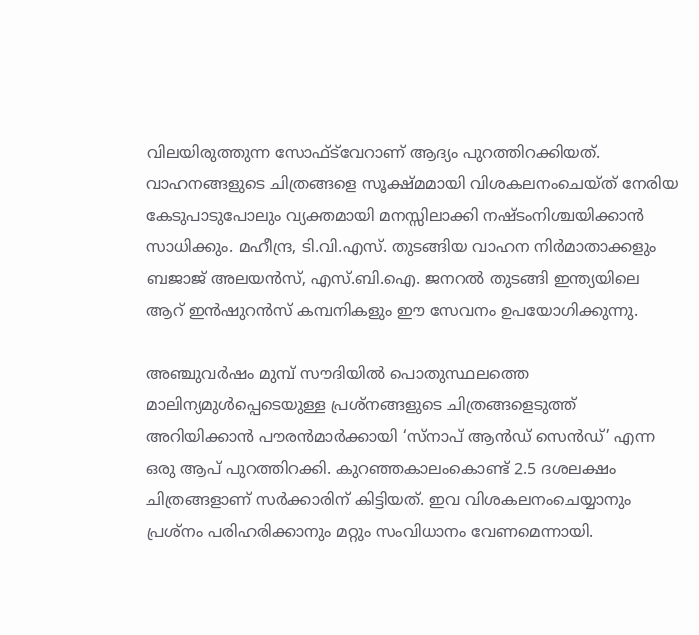വിലയിരുത്തുന്ന സോഫ്ട്‌വേറാണ് ആദ്യം പുറത്തിറക്കിയത്. വാഹനങ്ങളുടെ ചിത്രങ്ങളെ സൂക്ഷ്മമായി വിശകലനംചെയ്ത് നേരിയ കേടുപാടുപോലും വ്യക്തമായി മനസ്സിലാക്കി നഷ്ടംനിശ്ചയിക്കാന്‍ സാധിക്കും. മഹീന്ദ്ര, ടി.വി.എസ്. തുടങ്ങിയ വാഹന നിര്‍മാതാക്കളും ബജാജ് അലയന്‍സ്, എസ്.ബി.ഐ. ജനറല്‍ തുടങ്ങി ഇന്ത്യയിലെ ആറ് ഇന്‍ഷുറന്‍സ് കമ്പനികളും ഈ സേവനം ഉപയോഗിക്കുന്നു.

അഞ്ചുവര്‍ഷം മുമ്പ് സൗദിയില്‍ പൊതുസ്ഥലത്തെ മാലിന്യമുള്‍പ്പെടെയുള്ള പ്രശ്‌നങ്ങളുടെ ചിത്രങ്ങളെടുത്ത് അറിയിക്കാന്‍ പൗരന്‍മാര്‍ക്കായി ‘സ്നാപ് ആന്‍ഡ് സെന്‍ഡ്’ എന്ന ഒരു ആപ് പുറത്തിറക്കി. കുറഞ്ഞകാലംകൊണ്ട് 2.5 ദശലക്ഷം ചിത്രങ്ങളാണ് സര്‍ക്കാരിന് കിട്ടിയത്. ഇവ വിശകലനംചെയ്യാനും പ്രശ്‌നം പരിഹരിക്കാനും മറ്റും സംവിധാനം വേണമെന്നായി.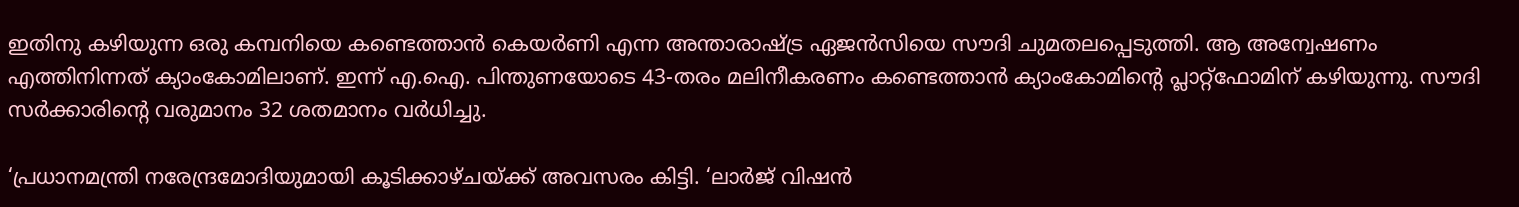ഇതിനു കഴിയുന്ന ഒരു കമ്പനിയെ കണ്ടെത്താന്‍ കെയര്‍ണി എന്ന അന്താരാഷ്ട്ര ഏജന്‍സിയെ സൗദി ചുമതലപ്പെടുത്തി. ആ അന്വേഷണം എത്തിനിന്നത് ക്യാംകോമിലാണ്. ഇന്ന് എ.ഐ. പിന്തുണയോടെ 43-തരം മലിനീകരണം കണ്ടെത്താന്‍ ക്യാംകോമിന്റെ പ്ലാറ്റ്ഫോമിന് കഴിയുന്നു. സൗദി സര്‍ക്കാരിന്റെ വരുമാനം 32 ശതമാനം വര്‍ധിച്ചു.

‘പ്രധാനമന്ത്രി നരേന്ദ്രമോദിയുമായി കൂടിക്കാഴ്ചയ്ക്ക് അവസരം കിട്ടി. ‘ലാര്‍ജ് വിഷന്‍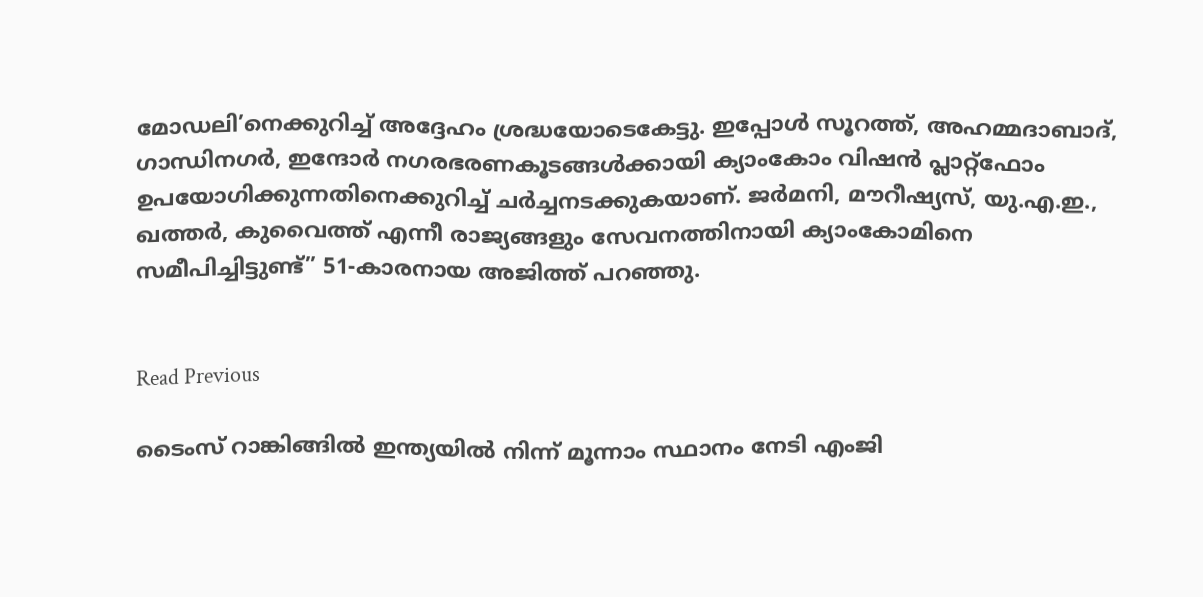മോഡലി’നെക്കുറിച്ച് അദ്ദേഹം ശ്രദ്ധയോടെകേട്ടു. ഇപ്പോള്‍ സൂറത്ത്, അഹമ്മദാബാദ്, ഗാന്ധിനഗര്‍, ഇന്ദോര്‍ നഗരഭരണകൂടങ്ങള്‍ക്കായി ക്യാംകോം വിഷന്‍ പ്ലാറ്റ്‌ഫോം ഉപയോഗിക്കുന്നതിനെക്കുറിച്ച് ചര്‍ച്ചനടക്കുകയാണ്. ജര്‍മനി, മൗറീഷ്യസ്, യു.എ.ഇ., ഖത്തര്‍, കുവൈത്ത് എന്നീ രാജ്യങ്ങളും സേവനത്തിനായി ക്യാംകോമിനെ സമീപിച്ചിട്ടുണ്ട്” 51-കാരനായ അജിത്ത് പറഞ്ഞു.


Read Previous

ടൈംസ് റാങ്കിങ്ങിൽ ഇന്ത്യയില്‍ നിന്ന് മൂന്നാം സ്ഥാനം നേടി എംജി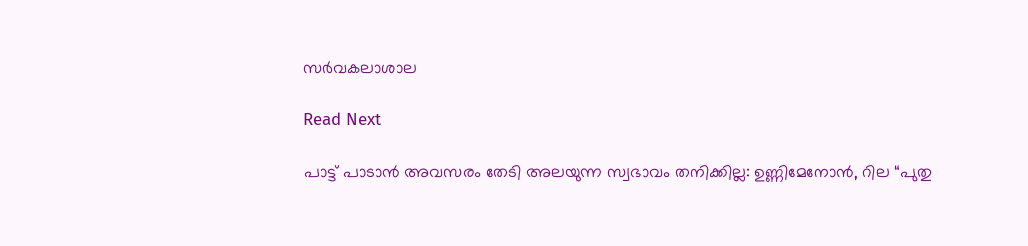സര്‍വകലാശാല

Read Next

പാട്ട് പാടാന്‍ അവസരം തേടി അലയുന്ന സ്വഭാവം തനിക്കില്ല: ഉണ്ണിമേനോന്‍, റില “പുതു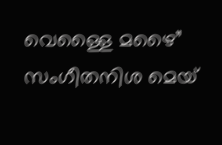വെള്ളൈ മഴൈ” സംഗീതനിശ മെയ്‌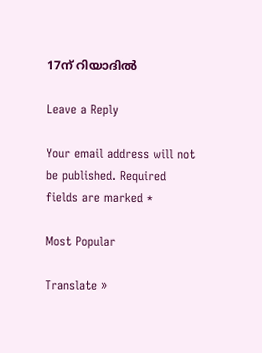17ന് റിയാദില്‍

Leave a Reply

Your email address will not be published. Required fields are marked *

Most Popular

Translate »